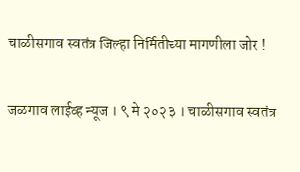चाळीसगाव स्वतंत्र जिल्हा निर्मितीच्या मागणीला जोर !

जळगाव लाईव्ह न्यूज । ९ मे २०२३ । चाळीसगाव स्वतंत्र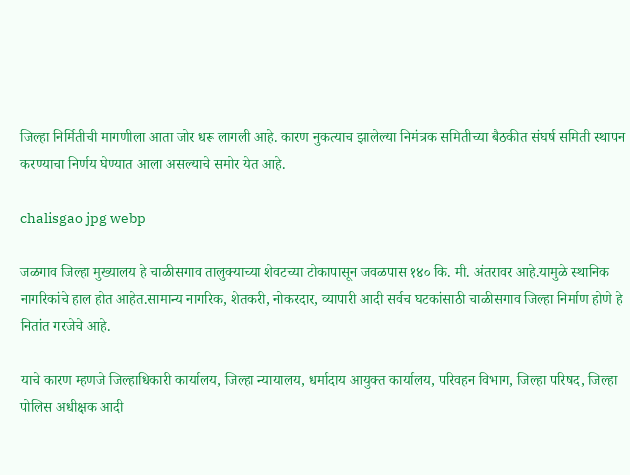जिल्हा निर्मितीची मागणीला आता जोर धरू लागली आहे. कारण नुकत्याच झालेल्या निमंत्रक समितीच्या बैठकीत संघर्ष समिती स्थापन करण्याचा निर्णय घेण्यात आला असल्याचे समोर येत आहे.

chalisgao jpg webp

जळगाव जिल्हा मुख्यालय हे चाळीसगाव तालुक्याच्या शेवटच्या टोकापासून जवळपास १४० कि. मी. अंतरावर आहे.यामुळे स्थानिक नागरिकांचे हाल होत आहेत.सामान्य नागरिक, शेतकरी, नोकरदार, व्यापारी आदी सर्वच घटकांसाठी चाळीसगाव जिल्हा निर्माण होणे हे नितांत गरजेचे आहे.

याचे कारण म्हणजे जिल्हाधिकारी कार्यालय, जिल्हा न्यायालय, धर्मादाय आयुक्त कार्यालय, परिवहन विभाग, जिल्हा परिषद, जिल्हा पोलिस अधीक्षक आदी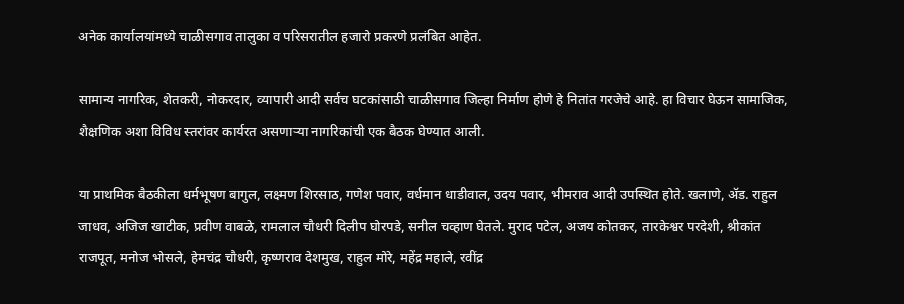अनेक कार्यालयांमध्ये चाळीसगाव तालुका व परिसरातील हजारो प्रकरणे प्रलंबित आहेत.

सामान्य नागरिक, शेतकरी, नोकरदार, व्यापारी आदी सर्वच घटकांसाठी चाळीसगाव जिल्हा निर्माण होणे हे नितांत गरजेचे आहे. हा विचार घेऊन सामाजिक, शैक्षणिक अशा विविध स्तरांवर कार्यरत असणाऱ्या नागरिकांची एक बैठक घेण्यात आली.

या प्राथमिक बैठकीला धर्मभूषण बागुल, लक्ष्मण शिरसाठ, गणेश पवार, वर्धमान धाडीवाल, उदय पवार, भीमराव आदी उपस्थित होते. खलाणे, ॲड. राहुल जाधव, अजिज खाटीक, प्रवीण वाबळे, रामलाल चौधरी दिलीप घोरपडे, सनील चव्हाण घेतले. मुराद पटेल, अजय कोतकर, तारकेश्वर परदेशी, श्रीकांत राजपूत, मनोज भोसले, हेमचंद्र चौधरी, कृष्णराव देशमुख, राहुल मोरे, महेंद्र महाले, रवींद्र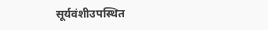सूर्यवंशीउपस्थित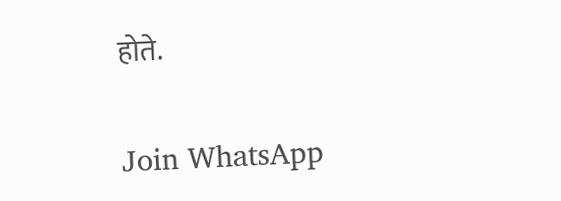होते.

Join WhatsApp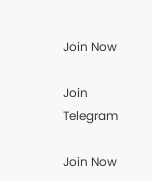Join Now

Join Telegram

Join Now